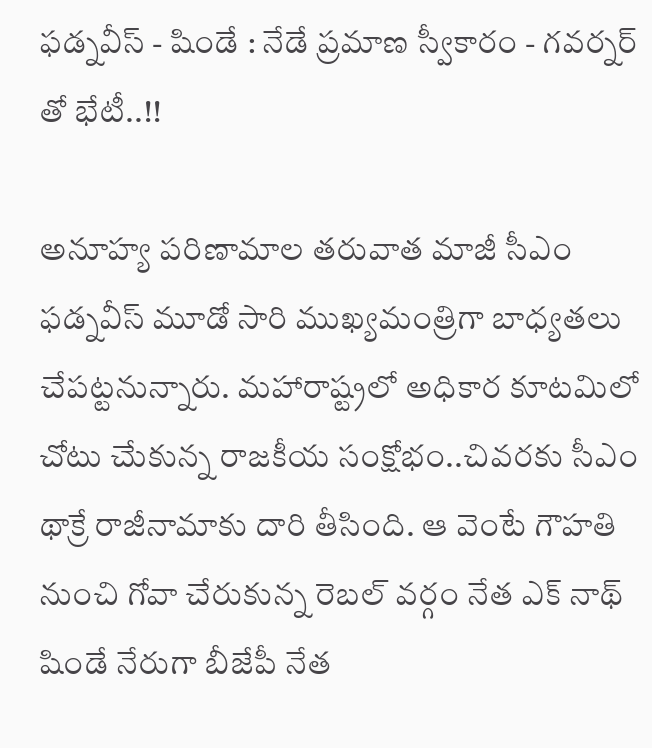ఫడ్నవీస్ - షిండే : నేడే ప్రమాణ స్వీకారం - గవర్నర్ తో భేటీ..!!

అనూహ్య పరిణామాల తరువాత మాజీ సీఎం ఫడ్నవీస్ మూడో సారి ముఖ్యమంత్రిగా బాధ్యతలు చేపట్టనున్నారు. మహారాష్ట్రలో అధికార కూటమిలో చోటు చేుకున్న రాజకీయ సంక్షోభం..చివరకు సీఎం థాక్రే రాజీనామాకు దారి తీసింది. ఆ వెంటే గౌహతి నుంచి గోవా చేరుకున్న రెబల్ వర్గం నేత ఎక్ నాథ్ షిండే నేరుగా బీజేపీ నేత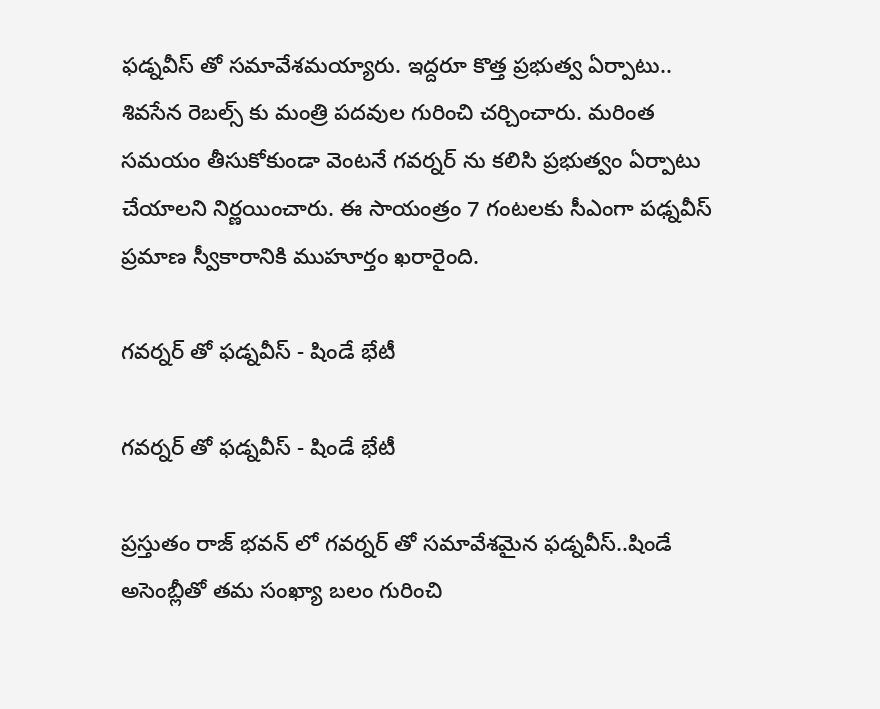ఫడ్నవీస్ తో సమావేశమయ్యారు. ఇద్దరూ కొత్త ప్రభుత్వ ఏర్పాటు.. శివసేన రెబల్స్ కు మంత్రి పదవుల గురించి చర్చించారు. మరింత సమయం తీసుకోకుండా వెంటనే గవర్నర్ ను కలిసి ప్రభుత్వం ఏర్పాటు చేయాలని నిర్ణయించారు. ఈ సాయంత్రం 7 గంటలకు సీఎంగా పఢ్నవీస్ ప్రమాణ స్వీకారానికి ముహూర్తం ఖరారైంది.

గవర్నర్ తో ఫడ్నవీస్ - షిండే భేటీ

గవర్నర్ తో ఫడ్నవీస్ - షిండే భేటీ

ప్రస్తుతం రాజ్ భవన్ లో గవర్నర్ తో సమావేశమైన ఫడ్నవీస్..షిండే అసెంబ్లీతో తమ సంఖ్యా బలం గురించి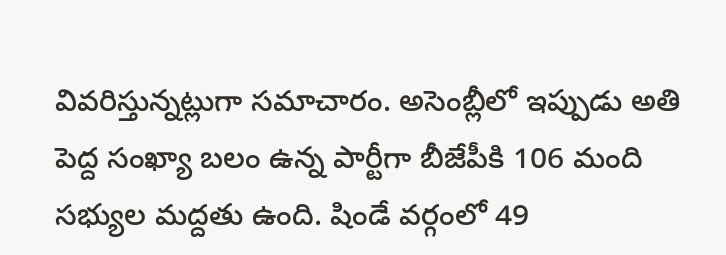వివరిస్తున్నట్లుగా సమాచారం. అసెంబ్లీలో ఇప్పుడు అతి పెద్ద సంఖ్యా బలం ఉన్న పార్టీగా బీజేపీకి 106 మంది సభ్యుల మద్దతు ఉంది. షిండే వర్గంలో 49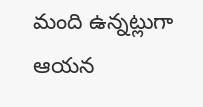మంది ఉన్నట్లుగా ఆయన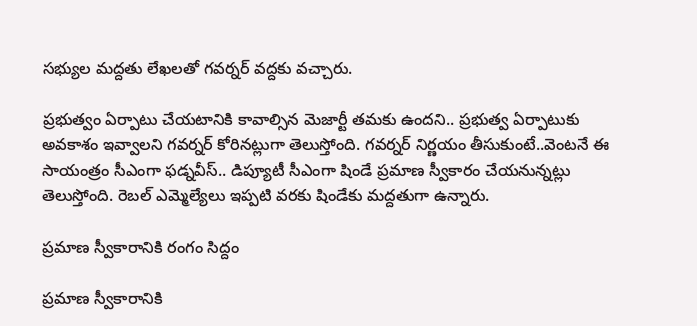సభ్యుల మద్దతు లేఖలతో గవర్నర్ వద్దకు వచ్చారు.

ప్రభుత్వం ఏర్పాటు చేయటానికి కావాల్సిన మెజార్టీ తమకు ఉందని.. ప్రభుత్వ ఏర్పాటుకు అవకాశం ఇవ్వాలని గవర్నర్ కోరినట్లుగా తెలుస్తోంది. గవర్నర్ నిర్ణయం తీసుకుంటే..వెంటనే ఈ సాయంత్రం సీఎంగా ఫడ్నవీస్.. డిప్యూటీ సీఎంగా షిండే ప్రమాణ స్వీకారం చేయనున్నట్లు తెలుస్తోంది. రెబల్ ఎమ్మెల్యేలు ఇప్పటి వరకు షిండేకు మద్దతుగా ఉన్నారు.

ప్రమాణ స్వీకారానికి రంగం సిద్దం

ప్రమాణ స్వీకారానికి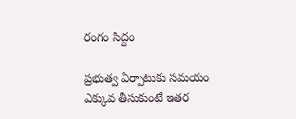రంగం సిద్దం

ప్రభుత్వ ఏర్పాటుకు సమయం ఎక్కువ తీసుకుంటే ఇతర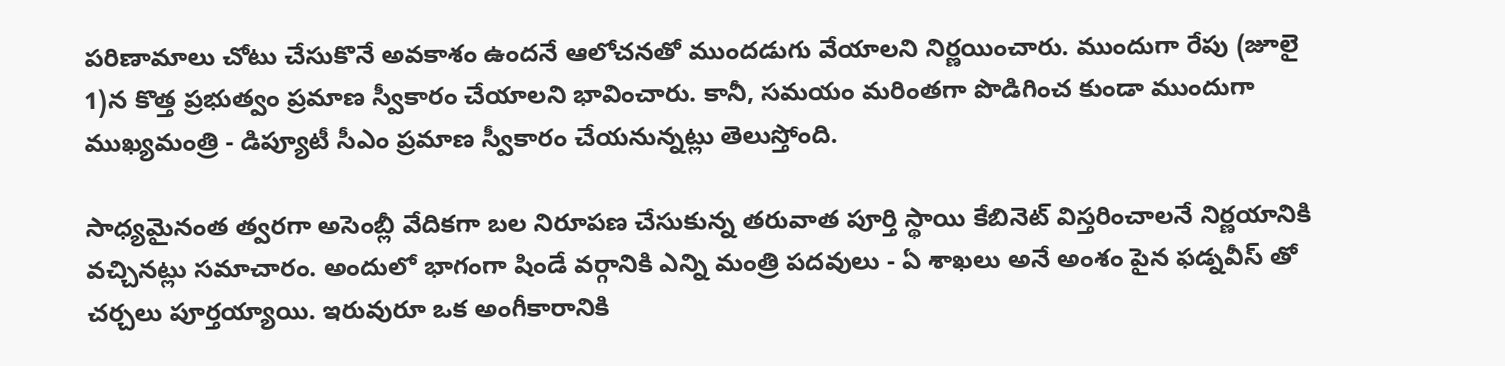పరిణామాలు చోటు చేసుకొనే అవకాశం ఉందనే ఆలోచనతో ముందడుగు వేయాలని నిర్ణయించారు. ముందుగా రేపు (జూలై 1)న కొత్త ప్రభుత్వం ప్రమాణ స్వీకారం చేయాలని భావించారు. కానీ, సమయం మరింతగా పొడిగించ కుండా ముందుగా ముఖ్యమంత్రి - డిప్యూటీ సీఎం ప్రమాణ స్వీకారం చేయనున్నట్లు తెలుస్తోంది.

సాధ్యమైనంత త్వరగా అసెంబ్లీ వేదికగా బల నిరూపణ చేసుకున్న తరువాత పూర్తి స్థాయి కేబినెట్ విస్తరించాలనే నిర్ణయానికి వచ్చినట్లు సమాచారం. అందులో భాగంగా షిండే వర్గానికి ఎన్ని మంత్రి పదవులు - ఏ శాఖలు అనే అంశం పైన ఫడ్నవీస్ తో చర్చలు పూర్తయ్యాయి. ఇరువురూ ఒక అంగీకారానికి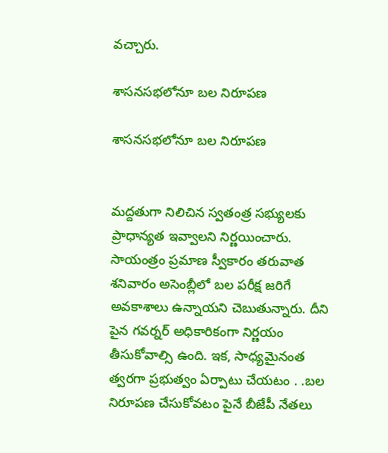వచ్చారు.

శాసనసభలోనూ బల నిరూపణ

శాసనసభలోనూ బల నిరూపణ


మద్దతుగా నిలిచిన స్వతంత్ర సభ్యులకు ప్రాధాన్యత ఇవ్వాలని నిర్ణయించారు. సాయంత్రం ప్రమాణ స్వీకారం తరువాత శనివారం అసెంబ్లీలో బల పరీక్ష జరిగే అవకాశాలు ఉన్నాయని చెబుతున్నారు. దీని పైన గవర్నర్ అధికారికంగా నిర్ణయం తీసుకోవాల్సి ఉంది. ఇక, సాధ్యమైనంత త్వరగా ప్రభుత్వం ఏర్పాటు చేయటం . .బల నిరూపణ చేసుకోవటం పైనే బీజేపీ నేతలు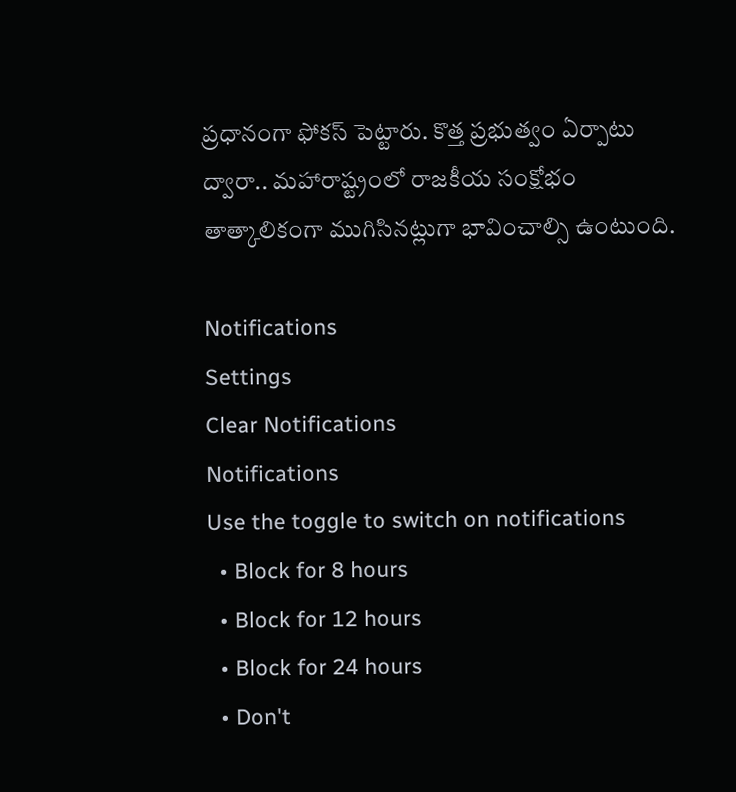ప్రధానంగా ఫోకస్ పెట్టారు. కొత్త ప్రభుత్వం ఏర్పాటు ద్వారా.. మహారాష్ట్రంలో రాజకీయ సంక్షోభం తాత్కాలికంగా ముగిసినట్లుగా భావించాల్సి ఉంటుంది.

Notifications
Settings
Clear Notifications
Notifications
Use the toggle to switch on notifications
  • Block for 8 hours
  • Block for 12 hours
  • Block for 24 hours
  • Don't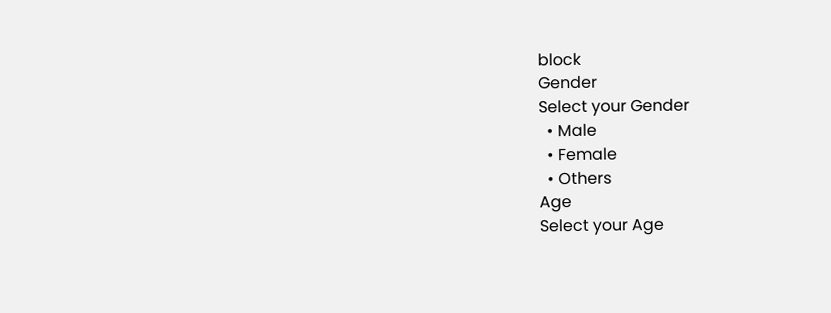block
Gender
Select your Gender
  • Male
  • Female
  • Others
Age
Select your Age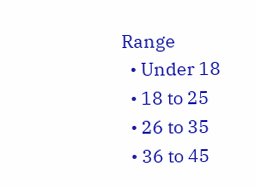Range
  • Under 18
  • 18 to 25
  • 26 to 35
  • 36 to 45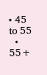• 45 to 55
  • 55+